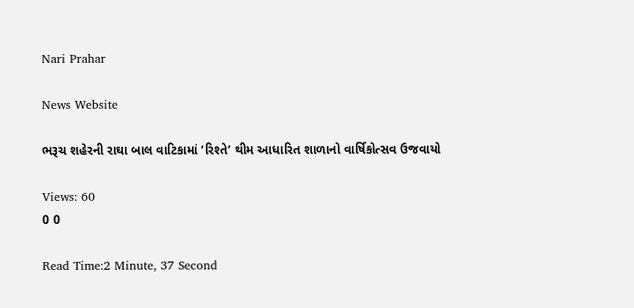Nari Prahar

News Website

ભરૂચ શહેરની રાઘા બાલ વાટિકામાં ‘રિશ્તે’ થીમ આધારિત શાળાનો વાર્ષિકોત્સવ ઉજવાયો

Views: 60
0 0

Read Time:2 Minute, 37 Second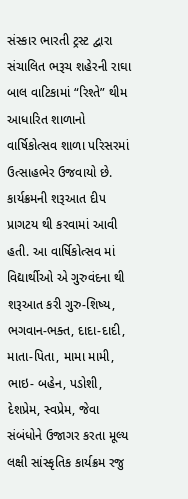સંસ્કાર ભારતી ટ્રસ્ટ દ્વારા સંચાલિત ભરૂચ શહેરની રાઘા બાલ વાટિકામાં “રિશ્તે” થીમ આધારિત શાળાનો વાર્ષિકોત્સવ શાળા પરિસરમાં ઉત્સાહભેર ઉજવાયો છે. કાર્યક્રમની શરૂઆત દીપ પ્રાગટય થી કરવામાં આવી હતી. આ વાર્ષિકોત્સવ માં વિદ્યાર્થીઓ એ ગુરુવંદના થી શરૂઆત કરી ગુરુ-શિષ્ય, ભગવાન-ભક્ત, દાદા-દાદી, માતા-પિતા, મામા મામી, ભાઇ- બહેન, પડોશી, દેશપ્રેમ, સ્વપ્રેમ, જેવા સંબંધોને ઉજાગર કરતા મૂલ્ય લક્ષી સાંસ્કૃતિક કાર્યક્રમ રજુ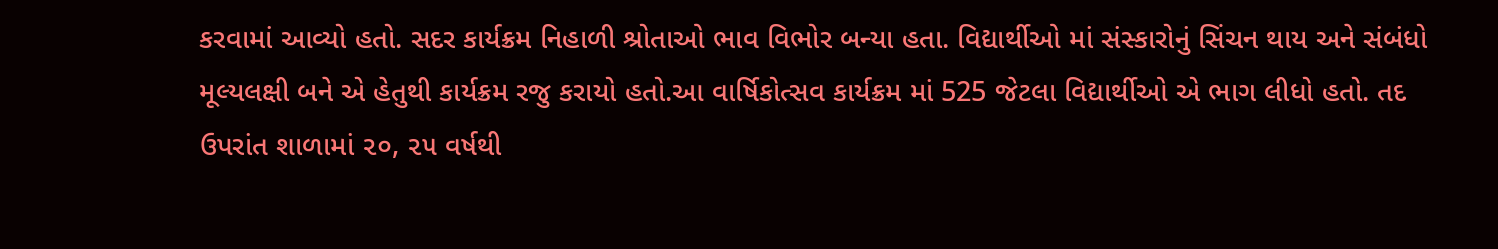કરવામાં આવ્યો હતો. સદર કાર્યક્રમ નિહાળી શ્રોતાઓ ભાવ વિભોર બન્યા હતા. વિદ્યાર્થીઓ માં સંસ્કારોનું સિંચન થાય અને સંબંધો મૂલ્યલક્ષી બને એ હેતુથી કાર્યક્રમ રજુ કરાયો હતો.આ વાર્ષિકોત્સવ કાર્યક્રમ માં 525 જેટલા વિદ્યાર્થીઓ એ ભાગ લીધો હતો. તદ ઉપરાંત શાળામાં ૨૦, ૨૫ વર્ષથી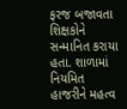ફરજ બજાવતા શિક્ષકોને સન્માનિત કરાયા હતા. શાળામાં નિયમિત હાજરીને મહત્વ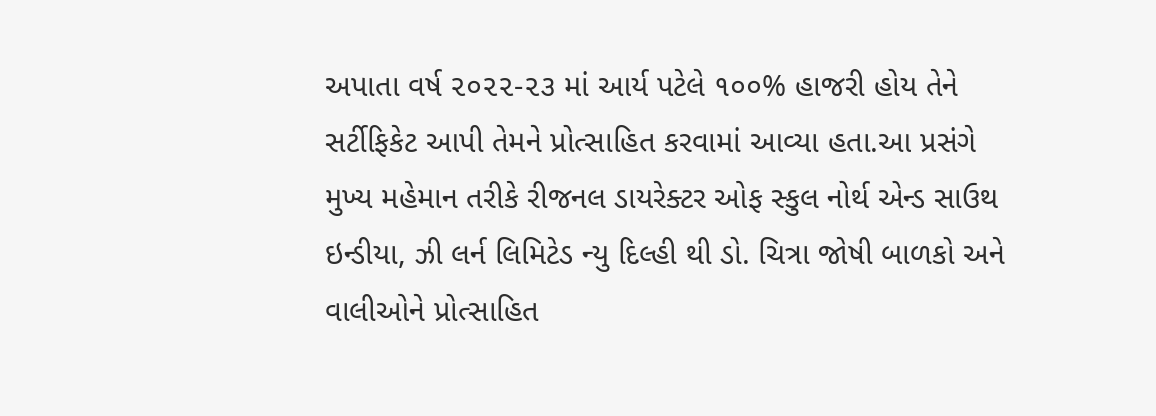અપાતા વર્ષ ૨૦૨૨-૨૩ માં આર્ય પટેલે ૧૦૦% હાજરી હોય તેને સર્ટીફિકેટ આપી તેમને પ્રોત્સાહિત કરવામાં આવ્યા હતા.આ પ્રસંગે મુખ્ય મહેમાન તરીકે રીજનલ ડાયરેક્ટર ઓફ સ્કુલ નોર્થ એન્ડ સાઉથ ઇન્ડીયા, ઝી લર્ન લિમિટેડ ન્યુ દિલ્હી થી ડો. ચિત્રા જોષી બાળકો અને વાલીઓને પ્રોત્સાહિત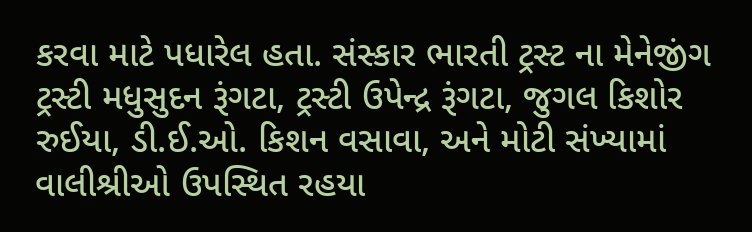કરવા માટે પધારેલ હતા. સંસ્કાર ભારતી ટ્રસ્ટ ના મેનેજીંગ ટ્રસ્ટી મધુસુદન રૂંગટા, ટ્રસ્ટી ઉપેન્દ્ર રૂંગટા, જુગલ કિશોર રુઈયા, ડી.ઈ.ઓ. કિશન વસાવા, અને મોટી સંખ્યામાં વાલીશ્રીઓ ઉપસ્થિત રહયા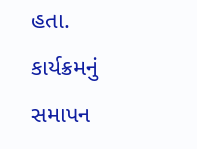હતા. કાર્યક્રમનું સમાપન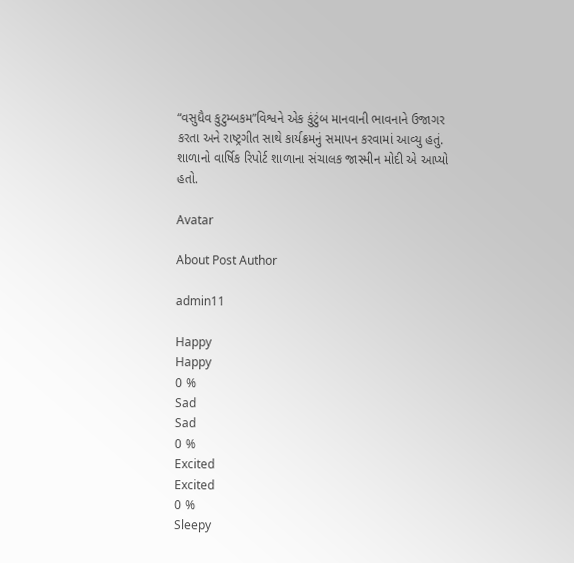“વસુધૈવ કુટુમ્બકમ”વિશ્વને એક કુંટુંબ માનવાની ભાવનાને ઉજાગર કરતા અને રાષ્ટ્રગીત સાથે કાર્યક્રમનું સમાપન કરવામાં આવ્યુ હતું. શાળાનો વાર્ષિક રિપોર્ટ શાળાના સંચાલક જાસ્મીન મોદી એ આપ્યો હતો.

Avatar

About Post Author

admin11

Happy
Happy
0 %
Sad
Sad
0 %
Excited
Excited
0 %
Sleepy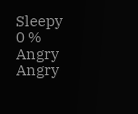Sleepy
0 %
Angry
Angry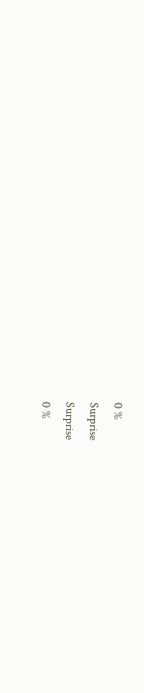0 %
Surprise
Surprise
0 %